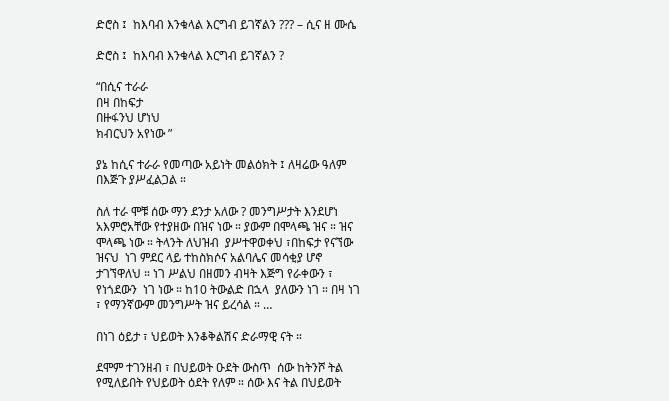ድሮስ ፤  ከእባብ እንቁላል እርግብ ይገኛልን ??? – ሲና ዘ ሙሴ

ድሮስ ፤  ከእባብ እንቁላል እርግብ ይገኛልን ?

“በሲና ተራራ
በዛ በከፍታ
በዙፋንህ ሆነህ
ክብርህን አየነው ”

ያኔ ከሲና ተራራ የመጣው አይነት መልዕክት ፤ ለዛሬው ዓለም በእጅጉ ያሥፈልጋል ።

ስለ ተራ ሞቹ ሰው ማን ደንታ አለው ? መንግሥታት እንደሆነ አእምሮአቸው የተያዘው በዝና ነው ። ያውም በሞላጫ ዝና ። ዝና ሞላጫ ነው ። ትላንት ለህዝብ  ያሥተዋወቀህ ፣በከፍታ የናኘው  ዝናህ  ነገ ምደር ላይ ተከስክሶና አልባሌና መሳቂያ ሆኖ ታገኘዋለህ ። ነገ ሥልህ በዘመን ብዛት እጅግ የራቀውን ፣ የነጎደውን  ነገ ነው ። ከ10 ትውልድ በኋላ  ያለውን ነገ ። በዛ ነገ ፣ የማንኛውም መንግሥት ዝና ይረሳል ። …

በነገ ዕይታ ፣ ህይወት እንቆቅልሽና ድራማዊ ናት ።

ደሞም ተገንዘብ ፣ በህይወት ዑደት ውስጥ  ሰው ከትንሾ ትል የሚለይበት የህይወት ዕደት የለም ። ሰው እና ትል በህይወት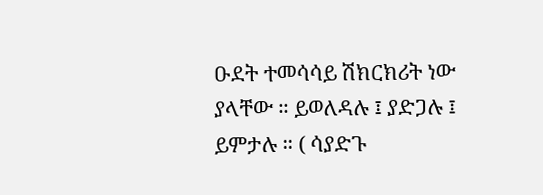ዑደት ተመሳሳይ ሽክርክሪት ነው ያላቸው ። ይወለዳሉ ፤ ያድጋሉ ፤ ይምታሉ ። ( ሳያድጉ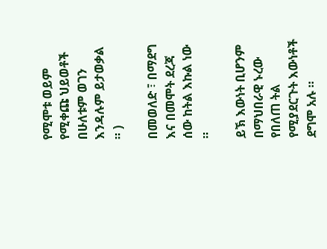የሚሞቱ ወይም የሚቀጩ ህይወቶች በሁለቱም ወገን እንዳሉም ይታወቃል ። )

በመወለድ ፣ በማደግ እና በመሞት ደረጃ ሰው ከትል እኩል ነው ።

ይኽ እውነት ቢሆንም በማህበራዊ ኑረው የበለጠ ትል የሚያደርጉት እውነቶች ደግሞ አሉ ።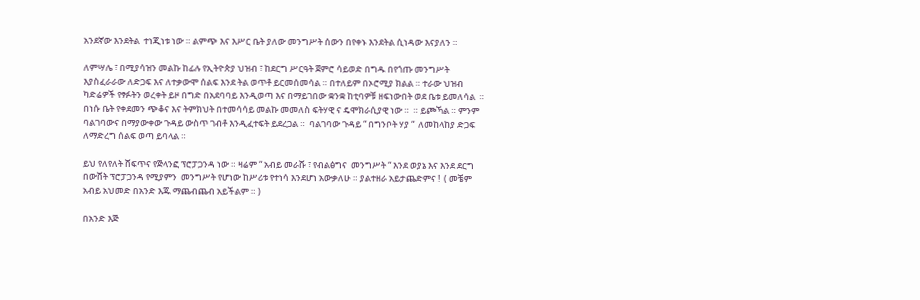አንደኛው እንደትል  ተነጂነቱ ነው ። ልምጭ እና እሥር ቤት ያለው መንግሥት ሰውን በየቀኑ እንደትል ሲነዳው እናያለን ።

ለምሣሌ ፣ በሚያሳዝን መልኩ ከፊሉ የኢትዮጵያ ህዝብ ፣ ከደርግ ሥርዓት ጀምሮ ሳይወድ በግዱ በየጎጡ መንግሥት እያስፈራራው ለድጋፍ እና ለተቃውሞ ሰልፍ እንደ ትል ወጥቶ ይርመሰመሳል ። በተለይም በኦሮሚያ ክልል ። ተራው ህዝብ ካድሬዎች የፃፉትን ወረቀት ይዞ በግድ በአደባባይ እንዲወጣ እና በማይገበው ቋንቋ ከቲባዎቹ ዘፍነውበት ወደ ቤቱ ይመለሳል  ። በነሱ ቤት የቀደመን ጭቆና እና ትምክህት በተመሳሳይ መልኩ መመለስ ፍትሃዊ ና ዴሞክራሲያዊ ነው ።  ። ይጮኻል ። ምንም ባልገባውና በማያውቀው ጉዳይ ውስጥ ገብቶ እንዲፈተፍት ይደረጋል ።  ባልገባው ጉዳይ “ በግንቦት ሃያ “  ለመከላከያ ድጋፍ ለማድረግ ሰልፍ ወጣ ይባላል ።

ይህ የለየለት ሸፍጥና የጅላንፎ ፕሮፓጋንዳ ነው ። ዛሬም “ አብይ መራሹ ፣ የብልፅግና  መንግሥት “ እንደ ወያኔ እና እንደ ደርግ በውሸት ፕሮፓጋንዳ የሚያምን  መንግሥት የሆነው ከሥሪቱ የተነሳ እንደሆነ አውቃለሁ ። ያልተዘራ አይታጨድምና !  ( መቼም አብይ አህመድ በአንድ እጁ ማጨብጨብ አይችልም ። )

በአንድ እጅ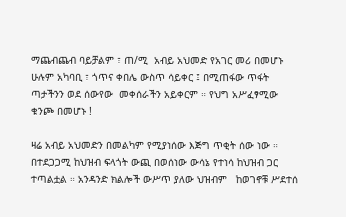ማጨብጨብ ባይቻልም ፣ ጠ/ሚ  አብይ አህመድ የአገር መሪ በመሆኑ ሁሉም አካባቢ ፣ ጎጥና ቀበሌ ውስጥ ሳይቀር ፤ በሚጠፋው ጥፋት ጣታችንን ወደ ሰውየው  መቀሰራችን አይቀርም ። የህግ አሥፈፃሚው ቁንጮ በመሆኑ !

ዛሬ አብይ አህመድን በመልካም የሚያነሰው እጅግ ጥቂት ሰው ነው ።  በተደጋጋሚ ከህዝብ ፍላጎት ውጪ በወሰነው ውሳኔ የተነሳ ከህዝብ ጋር ተጣልቷል ። አንዳንድ ክልሎች ውሥጥ ያለው ህዝብም   ከወገኖቹ ሥደተሰ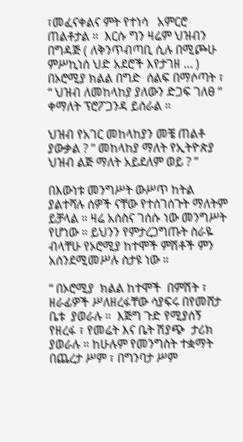፣መፈናቀልና ምት የተነሳ   አምርሮ ጠልቶታል ።  እርሱ ግን ዛሬም ህዝብን በግዳጅ ( ለቅንጥብጣቢ ሲሉ በሚጮሁ ምሥኪነሰ ህድ አደሮች እየታገዘ … ) በኦሮሚያ ክልል በግድ  ሰልፍ በማሶጣት ፣ “ ህዝብ ለመከላከያ ያለውን ድጋፍ ገለፀ “ ቀማለት ፕሮፖጋንዳ ይሰራል ።

ህዝብ የአገር መከላከያን መቼ ጠልቶ ያውቃል ? ” መከላከያ ማለት የኢትዮጵያ ህዝብ ልጅ ማለት አይደለም ወይ ? ”

በእውነቱ መንግሥት ውሥጥ ከትል ያልተሻሉ ሰዎች ናቸው የተሰገሰጉት ማለትም ይቻላል ። ዛሬ አሰስና ገሰሱ ነው መንግሥት የሆነው ። ይህንን የምታረጋግጡት ስራዬ ብላቸሁ የኦሮሚያ ከተሞች ምሽቶች ምን አሰንደሚመሥሉ ስታዩ ነው ።

“ በኦሮሚያ  ክልል ከተሞች  በምሽት ፣ ዘራፊዎች ሥለዘረፋቸው ሳያፍሩ በየመሸታ ቤቱ  ያወራሉ ።  እጅግ ጉድ የሚያሰኝ የዘረፋ ፣ የመሬት እና ቤት ሽያጭ  ታሪክ ያወራሉ ። ከሁሉም የመንግስት ተቋማት በጨረታ ሥም ፣ በግንባታ ሥም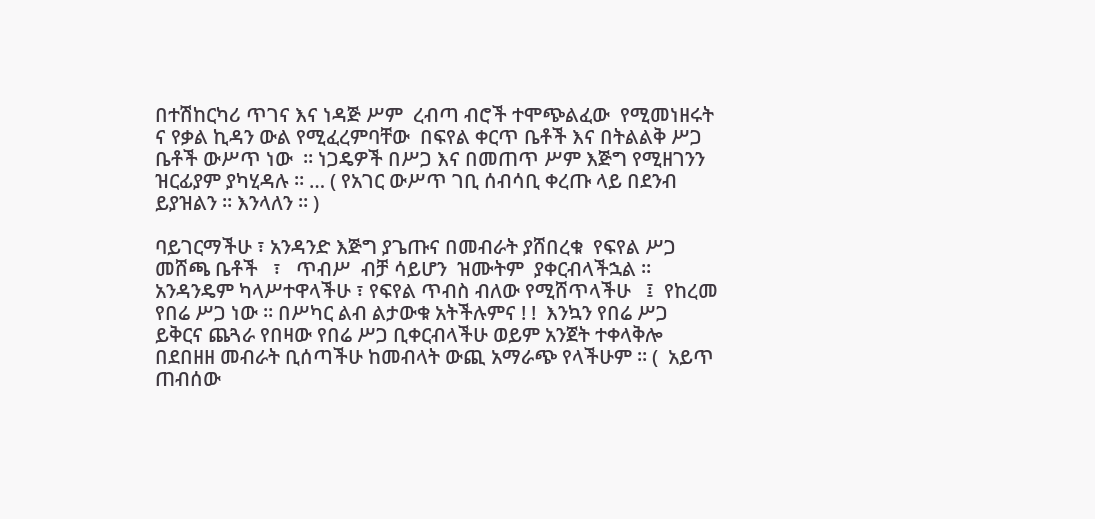በተሽከርካሪ ጥገና እና ነዳጅ ሥም  ረብጣ ብሮች ተሞጭልፈው  የሚመነዘሩት ና የቃል ኪዳን ውል የሚፈረምባቸው  በፍየል ቀርጥ ቤቶች እና በትልልቅ ሥጋ ቤቶች ውሥጥ ነው  ። ነጋዴዎች በሥጋ እና በመጠጥ ሥም እጅግ የሚዘገንን ዝርፊያም ያካሂዳሉ ። … ( የአገር ውሥጥ ገቢ ሰብሳቢ ቀረጡ ላይ በደንብ ይያዝልን ። እንላለን ። )

ባይገርማችሁ ፣ አንዳንድ እጅግ ያጌጡና በመብራት ያሸበረቁ  የፍየል ሥጋ መሸጫ ቤቶች   ፣   ጥብሥ  ብቻ ሳይሆን  ዝሙትም  ያቀርብላችኋል ። አንዳንዴም ካላሥተዋላችሁ ፣ የፍየል ጥብስ ብለው የሚሸጥላችሁ   ፤  የከረመ የበሬ ሥጋ ነው ። በሥካር ልብ ልታውቁ አትችሉምና ! !  እንኳን የበሬ ሥጋ ይቅርና ጨጓራ የበዛው የበሬ ሥጋ ቢቀርብላችሁ ወይም አንጀት ተቀላቅሎ በደበዘዘ መብራት ቢሰጣችሁ ከመብላት ውጪ አማራጭ የላችሁም ። (  አይጥ ጠብሰው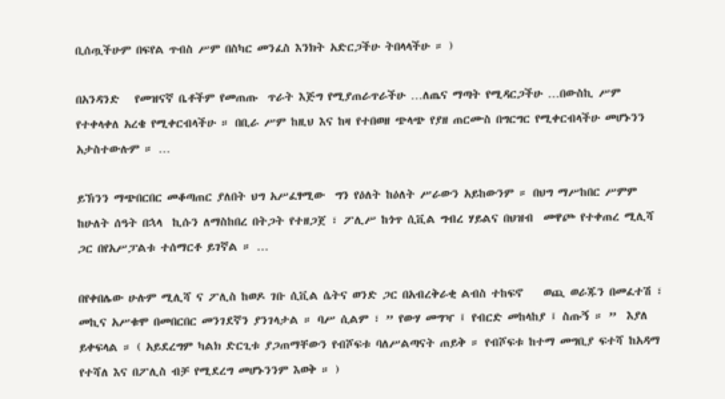ቢሰጧችሁም በፍየል ጥብስ ሥም በስካር መንፈስ እንክት አድርጋችሁ ትበላላችሁ ። )

በአንዳንድ   የመዝናኛ ቤቶችም የመጠጡ  ጥራት እጅግ የሚያጠራጥራችሁ …ለጤና ማጣት የሚዳርጋችሁ …በውስኪ ሥም የተቀላቀለ አረቄ የሚቀርብላችሁ ። በቢራ ሥም ከዚህ እና ከዛ የተበወዘ ጭላጭ የያዘ ጠርሙስ በግርግር የሚቀርብላችሁ መሆኑንን አታስተውሉም ። …

ይኽንን ማጭበርበር መቆጣጠር ያለበት ህግ አሥፈፃሚው  ግን የዕለት ከዕለት ሥራውን አይከውንም ። በህግ ማሥከበር ሥምም  ከሁለት ሰዓት በኋላ  ኪሱን ለማስከበረ በትጋት የተዘጋጀ ፣ ፖሊሥ ከጎጥ ሲቪል ግብረ ሃይልና በህዝብ  መዋጮ የተቀጠረ ሚሊሻ ጋር በየአሥፓልቱ ተሰማርቶ ይገኛል ። …

በየቀበሌው ሁሉም ሚሊሻ ና ፖሊስ ከወዶ ገቡ ሲቪል ሴትና ወንድ ጋር በአብረቅራቂ ልብስ ተከፍኖ    ወጪ ወራጁን በመፈተሽ ፣ መኪና አሥቁሞ በመበርበር መንገደኛን ያንገላታል ። ባሥ ሲልም ፣ ” የውሃ መግዣ ፤ የብርድ መከላከያ ፤ ስጡኝ ። ”  እያለ ይቀፍላል ። ( አይደረግም ካልክ ድርጊቱ ያጋጠማቸውን የብሾፍቱ ባለሥልጣናት ጠይቅ ። የብሾፍቱ ከተማ መግቢያ ፍተሻ ከአዳማ የተሻለ እና በፖሊስ ብቻ የሚደረግ መሆኑንንም እወቅ ። )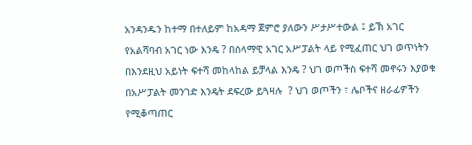አንዳንዱን ከተማ በተለይም ከአዳማ ጀምሮ ያለውን ሥታሥተውል ፤ ይኽ አገር የአልሻባብ አገር ነው እንዴ ? በሰላማዊ አገር አሥፓልት ላይ የሚፈጠር ህገ ወጥነትን በእንደዚህ አይነት ፍተሻ መከላከል ይቻላል እንዴ ? ህገ ወጦችስ ፍተሻ መኖሩን እያወቁ በአሥፓልት መንገድ እንዴት ደፍረው ይጓዛሉ  ? ህገ ወጦችን ፣ ሌቦችና ዘራፊዎችን የሚቆጣጠር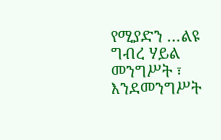የሚያድን …ልዩ ግብረ ሃይል መንግሥት ፣ እንደመንግሥት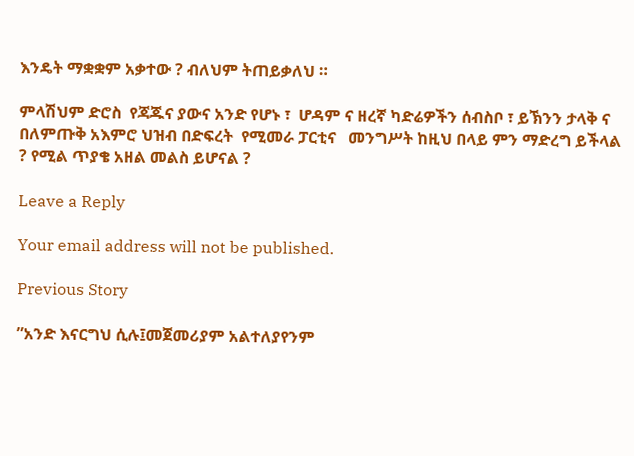እንዴት ማቋቋም አቃተው ? ብለህም ትጠይቃለህ ።

ምላሽህም ድሮስ  የጃጁና ያውና አንድ የሆኑ ፣  ሆዳም ና ዘረኛ ካድሬዎችን ሰብስቦ ፣ ይኽንን ታላቅ ና በለምጡቅ አእምሮ ህዝብ በድፍረት  የሚመራ ፓርቲና   መንግሥት ከዚህ በላይ ምን ማድረግ ይችላል ? የሚል ጥያቄ አዘል መልስ ይሆናል ?

Leave a Reply

Your email address will not be published.

Previous Story

”አንድ እናርግህ ሲሉ፤መጀመሪያም አልተለያየንም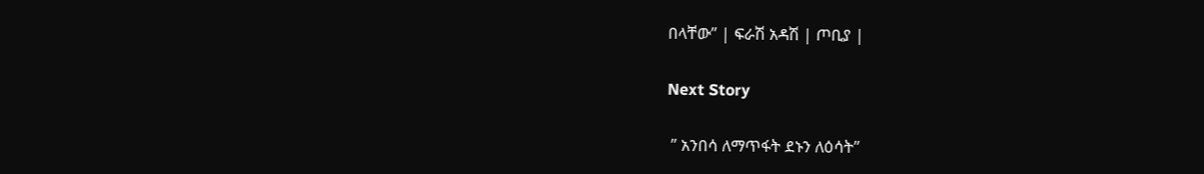በላቸው” | ፍራሽ አዳሽ | ጦቢያ |

Next Story

 ” አንበሳ ለማጥፋት ደኑን ለዕሳት”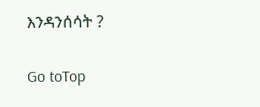እንዳንሰሳት ?

Go toTop